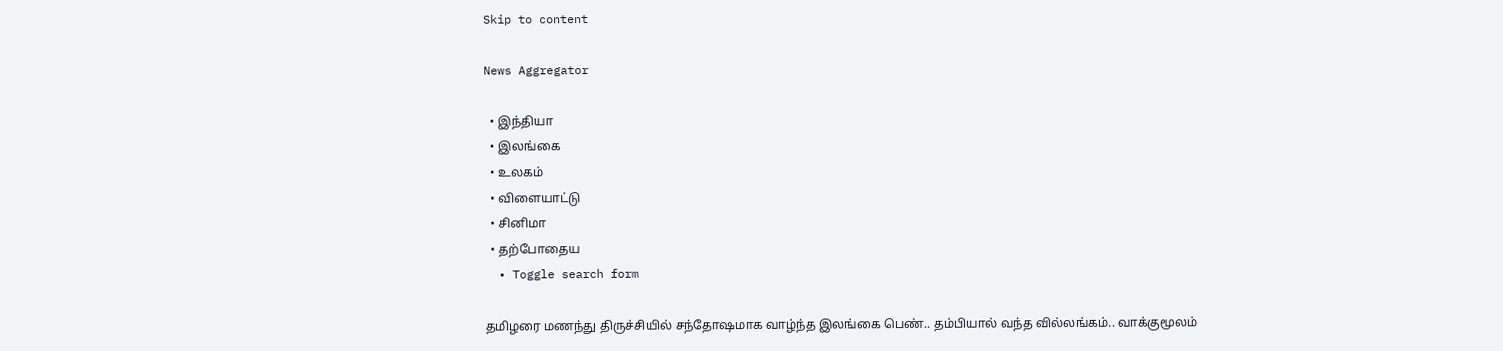Skip to content

News Aggregator

  • இந்தியா
  • இலங்கை
  • உலகம்
  • விளையாட்டு
  • சினிமா
  • தற்போதைய
  • Toggle search form

தமிழரை மணந்து திருச்சியில் சந்தோஷமாக வாழ்ந்த இலங்கை பெண்.. தம்பியால் வந்த வில்லங்கம்.. வாக்குமூலம்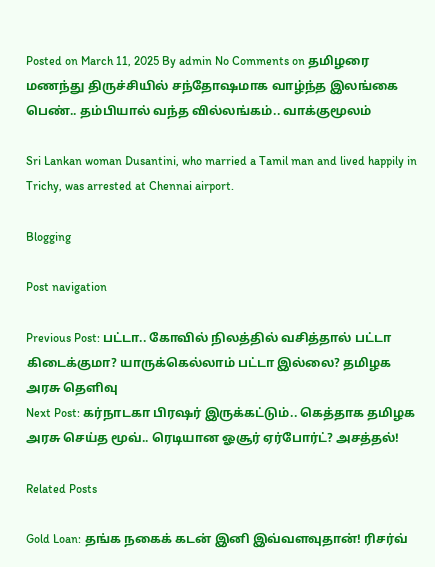Posted on March 11, 2025 By admin No Comments on தமிழரை மணந்து திருச்சியில் சந்தோஷமாக வாழ்ந்த இலங்கை பெண்.. தம்பியால் வந்த வில்லங்கம்.. வாக்குமூலம்

Sri Lankan woman Dusantini, who married a Tamil man and lived happily in Trichy, was arrested at Chennai airport.

Blogging

Post navigation

Previous Post: பட்டா.. கோவில் நிலத்தில் வசித்தால் பட்டா கிடைக்குமா? யாருக்கெல்லாம் பட்டா இல்லை? தமிழக அரசு தெளிவு
Next Post: கர்நாடகா பிரஷர் இருக்கட்டும்.. கெத்தாக தமிழக அரசு செய்த மூவ்.. ரெடியான ஓசூர் ஏர்போர்ட்? அசத்தல்!

Related Posts

Gold Loan: தங்க நகைக் கடன் இனி இவ்வளவுதான்! ரிசர்வ்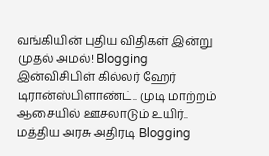வங்கியின் புதிய விதிகள் இன்று முதல் அமல்! Blogging
இன்விசிபிள் கில்லர் ஹேர் டிரான்ஸ்பிளாண்ட்.. முடி மாற்றம் ஆசையில் ஊசலாடும் உயிர்.. மத்திய அரசு அதிரடி Blogging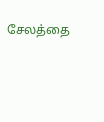சேலத்தை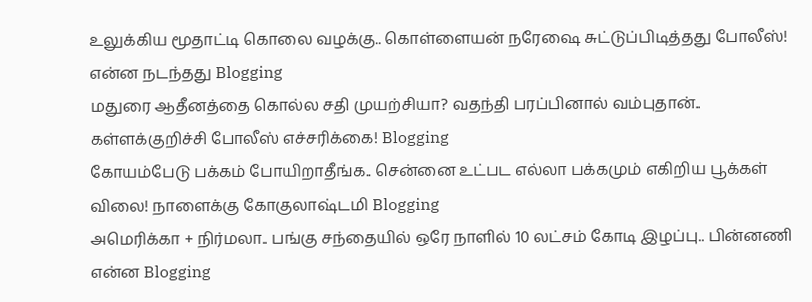உலுக்கிய மூதாட்டி கொலை வழக்கு.. கொள்ளையன் நரேஷை சுட்டுப்பிடித்தது போலீஸ்! என்ன நடந்தது Blogging
மதுரை ஆதீனத்தை கொல்ல சதி முயற்சியா? வதந்தி பரப்பினால் வம்புதான்.. கள்ளக்குறிச்சி போலீஸ் எச்சரிக்கை! Blogging
கோயம்பேடு பக்கம் போயிறாதீங்க.. சென்னை உட்பட எல்லா பக்கமும் எகிறிய பூக்கள் விலை! நாளைக்கு கோகுலாஷ்டமி Blogging
அமெரிக்கா + நிர்மலா.. பங்கு சந்தையில் ஒரே நாளில் 10 லட்சம் கோடி இழப்பு.. பின்னணி என்ன Blogging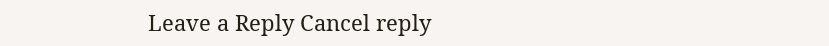Leave a Reply Cancel reply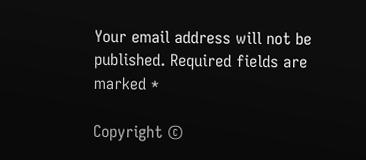Your email address will not be published. Required fields are marked *

Copyright ©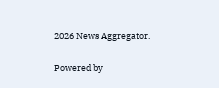2026 News Aggregator.

Powered by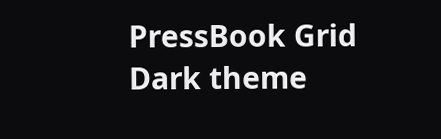PressBook Grid Dark theme